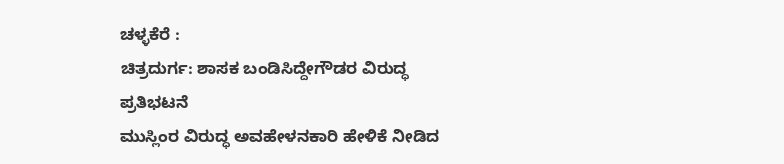ಚಳ್ಳಕೆರೆ :
ಚಿತ್ರದುರ್ಗ: ಶಾಸಕ ಬಂಡಿಸಿದ್ದೇಗೌಡರ ವಿರುದ್ಧ
ಪ್ರತಿಭಟನೆ
ಮುಸ್ಲಿಂರ ವಿರುದ್ಧ ಅವಹೇಳನಕಾರಿ ಹೇಳಿಕೆ ನೀಡಿದ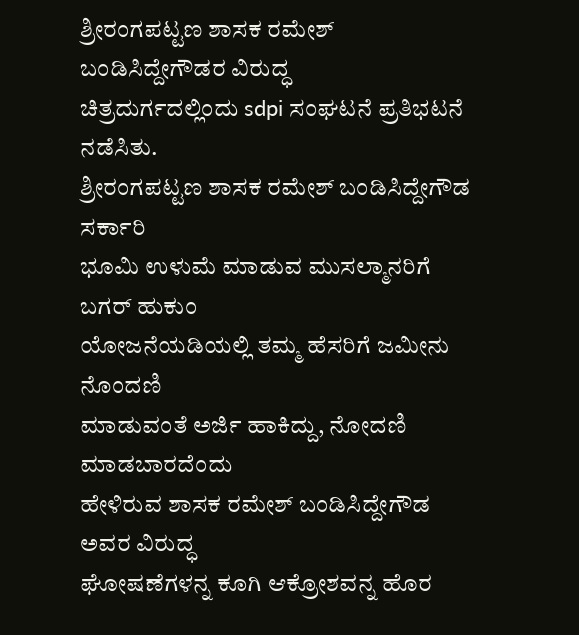ಶ್ರೀರಂಗಪಟ್ಟಣ ಶಾಸಕ ರಮೇಶ್ ಬಂಡಿಸಿದ್ದೇಗೌಡರ ವಿರುದ್ಧ
ಚಿತ್ರದುರ್ಗದಲ್ಲಿಂದು sdpi ಸಂಘಟನೆ ಪ್ರತಿಭಟನೆ ನಡೆಸಿತು.
ಶ್ರೀರಂಗಪಟ್ಟಣ ಶಾಸಕ ರಮೇಶ್ ಬಂಡಿಸಿದ್ದೇಗೌಡ ಸರ್ಕಾರಿ
ಭೂಮಿ ಉಳುಮೆ ಮಾಡುವ ಮುಸಲ್ಮಾನರಿಗೆ ಬಗರ್ ಹುಕುಂ
ಯೋಜನೆಯಡಿಯಲ್ಲಿ ತಮ್ಮ ಹೆಸರಿಗೆ ಜಮೀನು ನೊಂದಣಿ
ಮಾಡುವಂತೆ ಅರ್ಜಿ ಹಾಕಿದ್ದು, ನೋದಣಿ ಮಾಡಬಾರದೆಂದು
ಹೇಳಿರುವ ಶಾಸಕ ರಮೇಶ್ ಬಂಡಿಸಿದ್ದೇಗೌಡ ಅವರ ವಿರುದ್ಧ
ಘೋಷಣೆಗಳನ್ನ ಕೂಗಿ ಆಕ್ರೋಶವನ್ನ ಹೊರ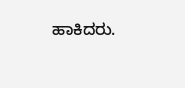ಹಾಕಿದರು.